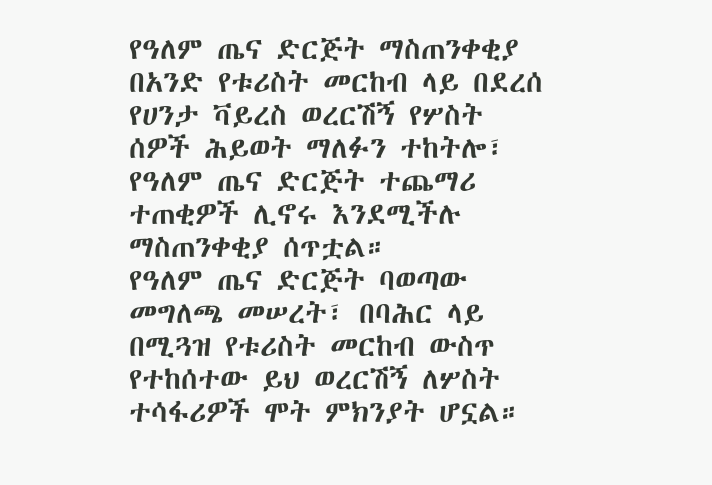የዓለም ጤና ድርጅት ማስጠንቀቂያ
በአንድ የቱሪስት መርከብ ላይ በደረሰ የሀንታ ቫይረስ ወረርሽኝ የሦስት ሰዎች ሕይወት ማለፉን ተከትሎ፣ የዓለም ጤና ድርጅት ተጨማሪ ተጠቂዎች ሊኖሩ እንደሚችሉ ማስጠንቀቂያ ሰጥቷል።
የዓለም ጤና ድርጅት ባወጣው መግለጫ መሠረት፣ በባሕር ላይ በሚጓዝ የቱሪስት መርከብ ውስጥ የተከሰተው ይህ ወረርሽኝ ለሦስት ተሳፋሪዎች ሞት ምክንያት ሆኗል።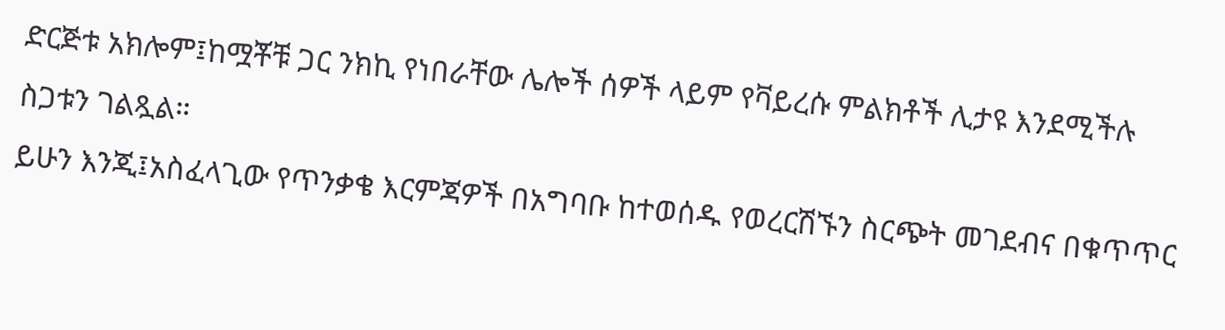ድርጅቱ አክሎም፤ከሟቾቹ ጋር ንክኪ የነበራቸው ሌሎች ሰዎች ላይም የቫይረሱ ምልክቶች ሊታዩ እንደሚችሉ ስጋቱን ገልጿል።
ይሁን እንጂ፤አስፈላጊው የጥንቃቄ እርምጃዎች በአግባቡ ከተወሰዱ የወረርሽኙን ስርጭት መገደብና በቁጥጥር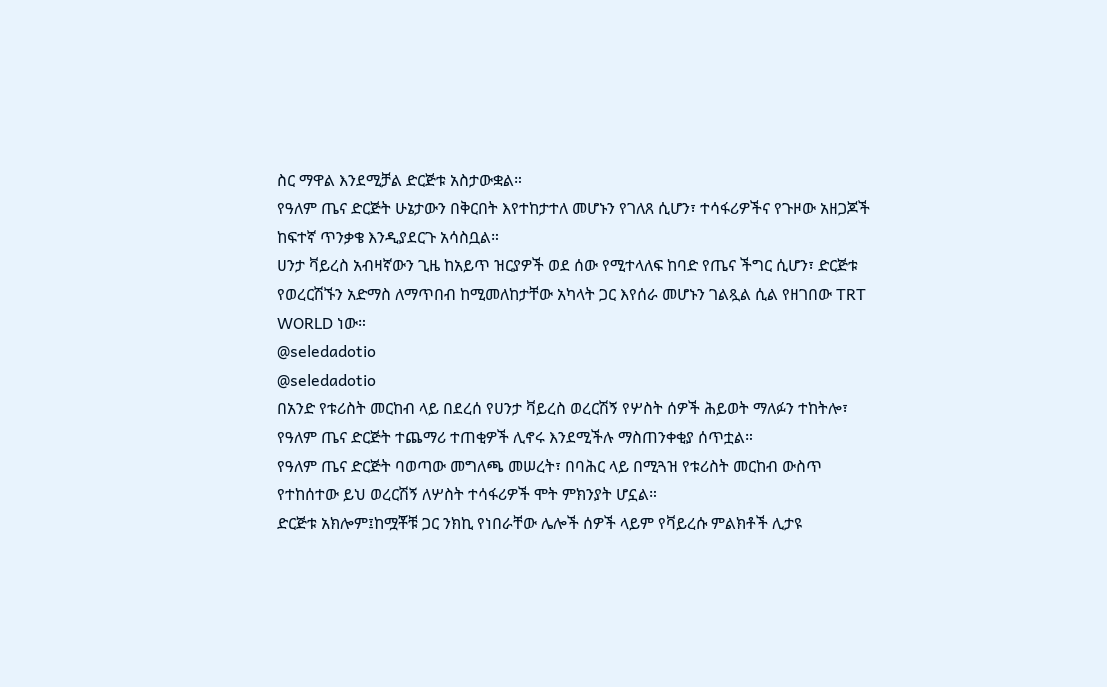ስር ማዋል እንደሚቻል ድርጅቱ አስታውቋል።
የዓለም ጤና ድርጅት ሁኔታውን በቅርበት እየተከታተለ መሆኑን የገለጸ ሲሆን፣ ተሳፋሪዎችና የጉዞው አዘጋጆች ከፍተኛ ጥንቃቄ እንዲያደርጉ አሳስቧል።
ሀንታ ቫይረስ አብዛኛውን ጊዜ ከአይጥ ዝርያዎች ወደ ሰው የሚተላለፍ ከባድ የጤና ችግር ሲሆን፣ ድርጅቱ የወረርሽኙን አድማስ ለማጥበብ ከሚመለከታቸው አካላት ጋር እየሰራ መሆኑን ገልጿል ሲል የዘገበው TRT WORLD ነው።
@seledadotio
@seledadotio
በአንድ የቱሪስት መርከብ ላይ በደረሰ የሀንታ ቫይረስ ወረርሽኝ የሦስት ሰዎች ሕይወት ማለፉን ተከትሎ፣ የዓለም ጤና ድርጅት ተጨማሪ ተጠቂዎች ሊኖሩ እንደሚችሉ ማስጠንቀቂያ ሰጥቷል።
የዓለም ጤና ድርጅት ባወጣው መግለጫ መሠረት፣ በባሕር ላይ በሚጓዝ የቱሪስት መርከብ ውስጥ የተከሰተው ይህ ወረርሽኝ ለሦስት ተሳፋሪዎች ሞት ምክንያት ሆኗል።
ድርጅቱ አክሎም፤ከሟቾቹ ጋር ንክኪ የነበራቸው ሌሎች ሰዎች ላይም የቫይረሱ ምልክቶች ሊታዩ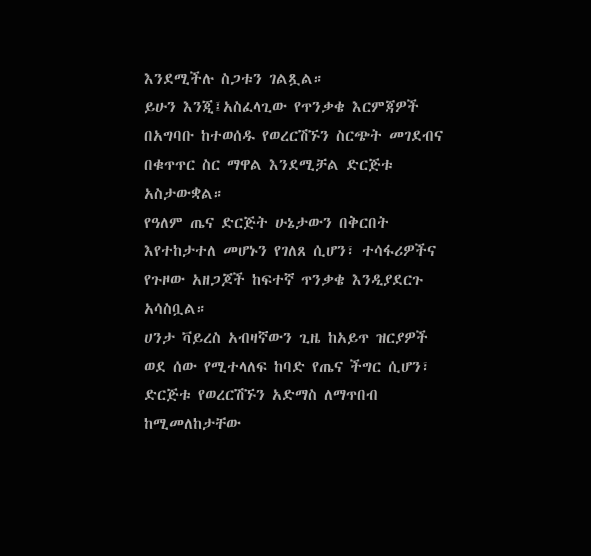እንደሚችሉ ስጋቱን ገልጿል።
ይሁን እንጂ፤አስፈላጊው የጥንቃቄ እርምጃዎች በአግባቡ ከተወሰዱ የወረርሽኙን ስርጭት መገደብና በቁጥጥር ስር ማዋል እንደሚቻል ድርጅቱ አስታውቋል።
የዓለም ጤና ድርጅት ሁኔታውን በቅርበት እየተከታተለ መሆኑን የገለጸ ሲሆን፣ ተሳፋሪዎችና የጉዞው አዘጋጆች ከፍተኛ ጥንቃቄ እንዲያደርጉ አሳስቧል።
ሀንታ ቫይረስ አብዛኛውን ጊዜ ከአይጥ ዝርያዎች ወደ ሰው የሚተላለፍ ከባድ የጤና ችግር ሲሆን፣ ድርጅቱ የወረርሽኙን አድማስ ለማጥበብ ከሚመለከታቸው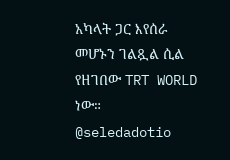አካላት ጋር እየሰራ መሆኑን ገልጿል ሲል የዘገበው TRT WORLD ነው።
@seledadotio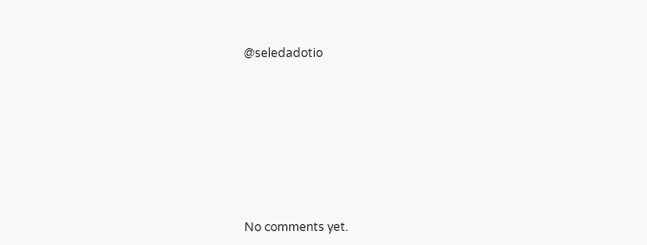@seledadotio









No comments yet.